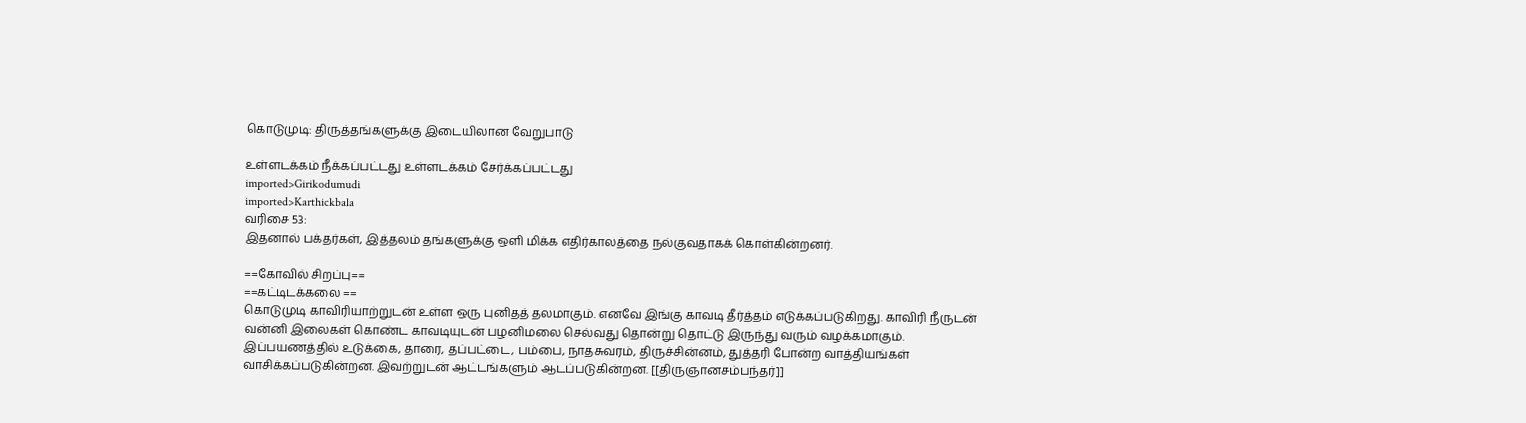கொடுமுடி: திருத்தங்களுக்கு இடையிலான வேறுபாடு

உள்ளடக்கம் நீக்கப்பட்டது உள்ளடக்கம் சேர்க்கப்பட்டது
imported>Girikodumudi
imported>Karthickbala
வரிசை 53:
இதனால் பக்தர்கள், இத்தலம் தங்களுக்கு ஒளி மிக்க எதிர்காலத்தை நல்குவதாகக் கொள்கின்றனர்.

==கோவில் சிறப்பு==
==கட்டிடக்கலை ==
கொடுமுடி காவிரியாற்றுடன் உள்ள ஒரு புனிதத் தலமாகும். எனவே இங்கு காவடி தீர்த்தம் எடுக்கப்படுகிறது. காவிரி நீருடன் வன்னி இலைகள் கொண்ட காவடியுடன் பழனிமலை செல்வது தொன்று தொட்டு இருந்து வரும் வழக்கமாகும். இப்பயணத்தில் உடுக்கை, தாரை, தப்பட்டை, பம்பை, நாதசுவரம், திருச்சின்னம், துத்தரி போன்ற வாத்தியங்கள் வாசிக்கப்படுகின்றன. இவற்றுடன் ஆட்டங்களும் ஆடப்படுகின்றன. [[திருஞானசம்பந்தர்]]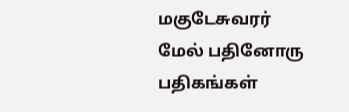மகுடேசுவரர் மேல் பதினோரு பதிகங்கள்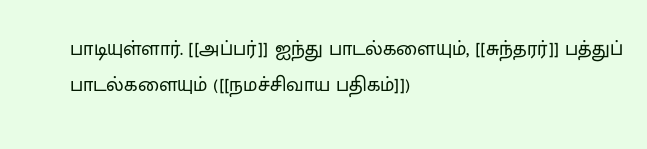பாடியுள்ளார். [[அப்பர்]] ஐந்து பாடல்களையும், [[சுந்தரர்]] பத்துப் பாடல்களையும் ([[நமச்சிவாய பதிகம்]])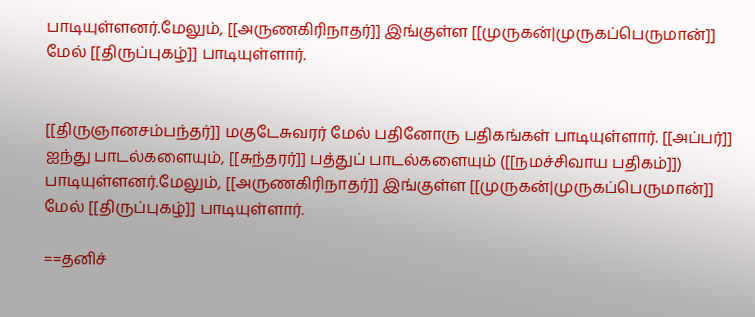பாடியுள்ளனர்.மேலும், [[அருணகிரிநாதர்]] இங்குள்ள [[முருகன்|முருகப்பெருமான்]] மேல் [[திருப்புகழ்]] பாடியுள்ளார்.


[[திருஞானசம்பந்தர்]] மகுடேசுவரர் மேல் பதினோரு பதிகங்கள் பாடியுள்ளார். [[அப்பர்]] ஐந்து பாடல்களையும், [[சுந்தரர்]] பத்துப் பாடல்களையும் ([[நமச்சிவாய பதிகம்]]) பாடியுள்ளனர்.மேலும், [[அருணகிரிநாதர்]] இங்குள்ள [[முருகன்|முருகப்பெருமான்]] மேல் [[திருப்புகழ்]] பாடியுள்ளார்.

==தனிச்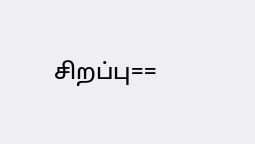சிறப்பு==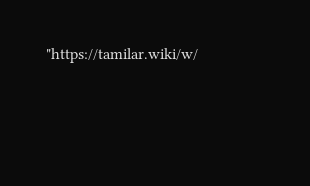"https://tamilar.wiki/w/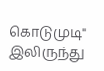கொடுமுடி" இலிருந்து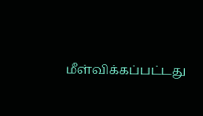மீள்விக்கப்பட்டது